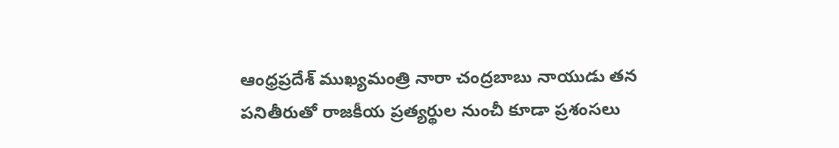ఆంధ్రప్రదేశ్ ముఖ్యమంత్రి నారా చంద్రబాబు నాయుడు తన పనితీరుతో రాజకీయ ప్రత్యర్థుల నుంచీ కూడా ప్రశంసలు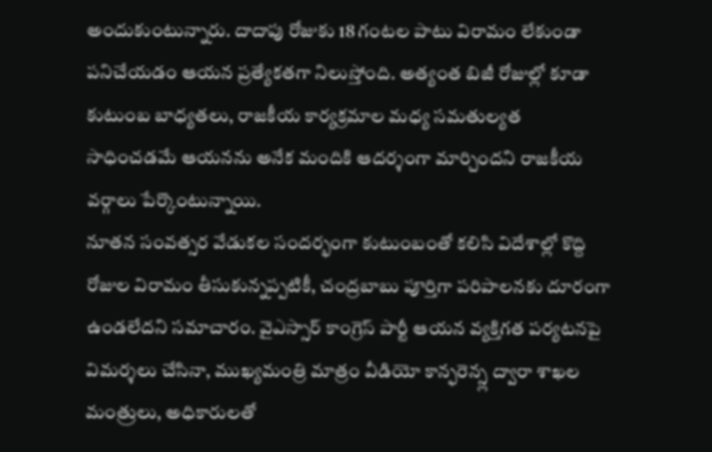అందుకుంటున్నారు. దాదాపు రోజుకు 18 గంటల పాటు విరామం లేకుండా పనిచేయడం ఆయన ప్రత్యేకతగా నిలుస్తోంది. అత్యంత బిజీ రోజుల్లో కూడా కుటుంబ బాధ్యతలు, రాజకీయ కార్యక్రమాల మధ్య సమతుల్యత సాధించడమే ఆయనను అనేక మందికి ఆదర్శంగా మార్చిందని రాజకీయ వర్గాలు పేర్కొంటున్నాయి.
నూతన సంవత్సర వేడుకల సందర్భంగా కుటుంబంతో కలిసి విదేశాల్లో కొద్ది రోజుల విరామం తీసుకున్నప్పటికీ, చంద్రబాబు పూర్తిగా పరిపాలనకు దూరంగా ఉండలేదని సమాచారం. వైఎస్సార్ కాంగ్రెస్ పార్టీ ఆయన వ్యక్తిగత పర్యటనపై విమర్శలు చేసినా, ముఖ్యమంత్రి మాత్రం వీడియో కాన్ఫరెన్స్ల ద్వారా శాఖల మంత్రులు, అధికారులతో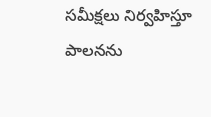సమీక్షలు నిర్వహిస్తూ పాలనను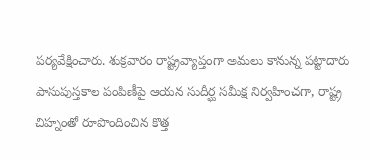పర్యవేక్షించారు. శుక్రవారం రాష్ట్రవ్యాప్తంగా అమలు కానున్న పట్టాదారు పాసుపుస్తకాల పంపిణీపై ఆయన సుదీర్ఘ సమీక్ష నిర్వహించగా, రాష్ట్ర చిహ్నంతో రూపొందించిన కొత్త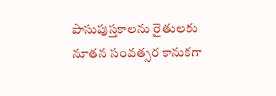పాసుపుస్తకాలను రైతులకు నూతన సంవత్సర కానుకగా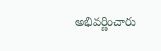అభివర్ణించారు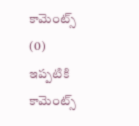కామెంట్స్ (0)
ఇప్పటికి కామెంట్స్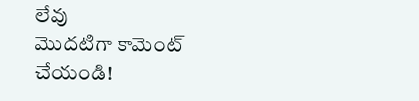లేవు
మొదటిగా కామెంట్ చేయండి!